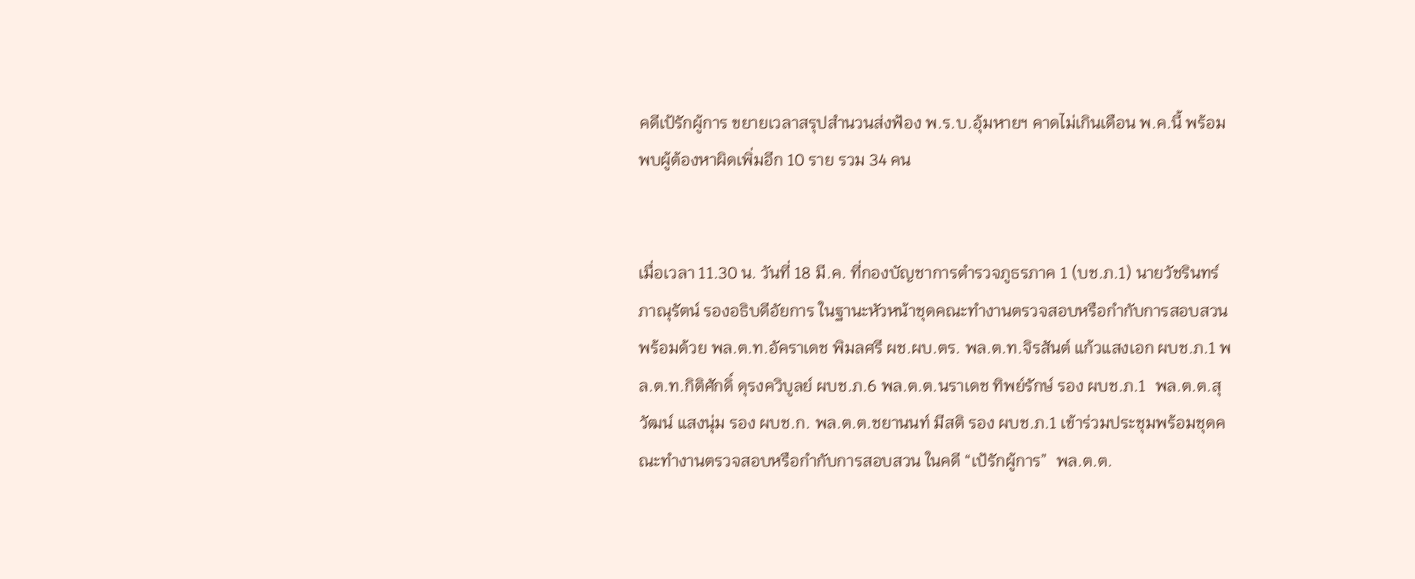คดีเป้รักผู้การ ขยายเวลาสรุปสำนวนส่งฟ้อง พ.ร.บ.อุ้มหายฯ คาดไม่เกินเดือน พ.ค.นี้ พร้อมพบผู้ต้องหาผิดเพิ่มอีก 10 ราย รวม 34 คน


เมื่อเวลา 11.30 น. วันที่ 18 มี.ค. ที่กองบัญชาการตำรวจภูธรภาค 1 (บช.ภ.1) นายวัชรินทร์ ภาณุรัตน์ รองอธิบดีอัยการ ในฐานะหัวหน้าชุดคณะทำงานตรวจสอบหรือกำกับการสอบสวน พร้อมด้วย พล.ต.ท.อัคราเดช พิมลศรี ผช.ผบ.ตร. พล.ต.ท.จิรสันต์ แก้วแสงเอก ผบช.ภ.1 พล.ต.ท.กิติศักดิ์ ดุรงควิบูลย์ ผบช.ภ.6 พล.ต.ต.นราเดช ทิพย์รักษ์ รอง ผบช.ภ.1  พล.ต.ต.สุวัฒน์ แสงนุ่ม รอง ผบช.ก. พล.ต.ต.ชยานนท์ มีสติ รอง ผบช.ภ.1 เข้าร่วมประชุมพร้อมชุดคณะทำงานตรวจสอบหรือกำกับการสอบสวน ในคดี “เป้รักผู้การ”  พล.ต.ต.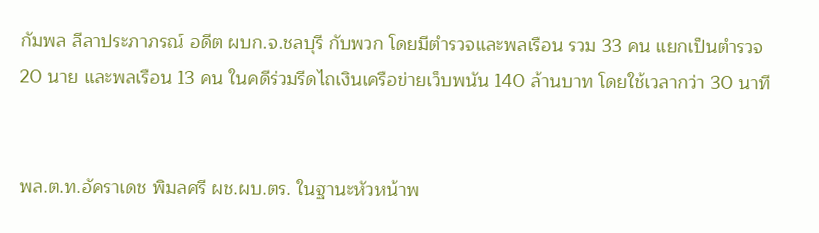กัมพล ลีลาประภาภรณ์ อดีต ผบก.จ.ชลบุรี กับพวก โดยมีตำรวจและพลเรือน รวม 33 คน แยกเป็นตำรวจ 20 นาย และพลเรือน 13 คน ในคดีร่วมรีดไถเงินเครือข่ายเว็บพนัน 140 ล้านบาท โดยใช้เวลากว่า 30 นาที


พล.ต.ท.อัคราเดช พิมลศรี ผช.ผบ.ตร. ในฐานะหัวหน้าพ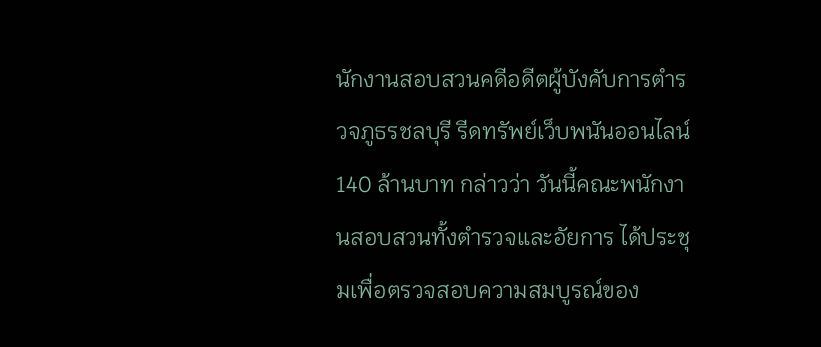นักงานสอบสวนคดีอดีตผู้บังคับการตำรวจภูธรชลบุรี รีดทรัพย์เว็บพนันออนไลน์ 140 ล้านบาท กล่าวว่า วันนี้คณะพนักงานสอบสวนทั้งตำรวจและอัยการ ได้ประชุมเพื่อตรวจสอบความสมบูรณ์ของ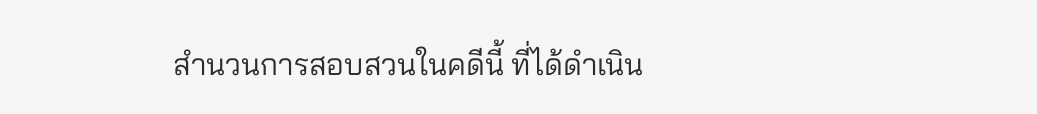สำนวนการสอบสวนในคดีนี้ ที่ได้ดำเนิน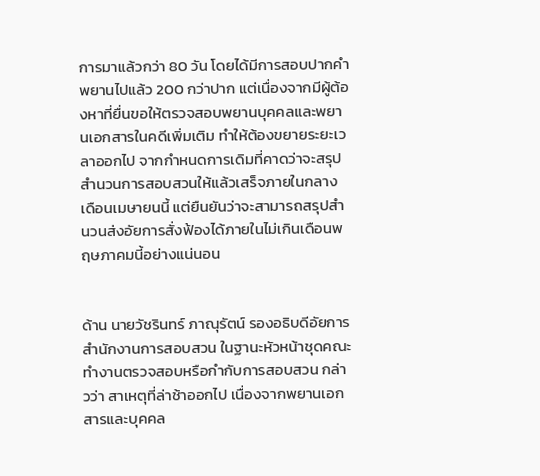การมาแล้วกว่า 80 วัน โดยได้มีการสอบปากคำพยานไปแล้ว 200 กว่าปาก แต่เนื่องจากมีผู้ต้องหาที่ยื่นขอให้ตรวจสอบพยานบุคคลและพยานเอกสารในคดีเพิ่มเติม ทำให้ต้องขยายระยะเวลาออกไป จากกำหนดการเดิมที่คาดว่าจะสรุปสำนวนการสอบสวนให้แล้วเสร็จภายในกลางเดือนเมษายนนี้ แต่ยืนยันว่าจะสามารถสรุปสำนวนส่งอัยการสั่งฟ้องได้ภายในไม่เกินเดือนพฤษภาคมนี้อย่างแน่นอน


ด้าน นายวัชรินทร์ ภาณุรัตน์ รองอธิบดีอัยการ สำนักงานการสอบสวน ในฐานะหัวหน้าชุดคณะทำงานตรวจสอบหรือกำกับการสอบสวน กล่าวว่า สาเหตุที่ล่าช้าออกไป เนื่องจากพยานเอกสารและบุคคล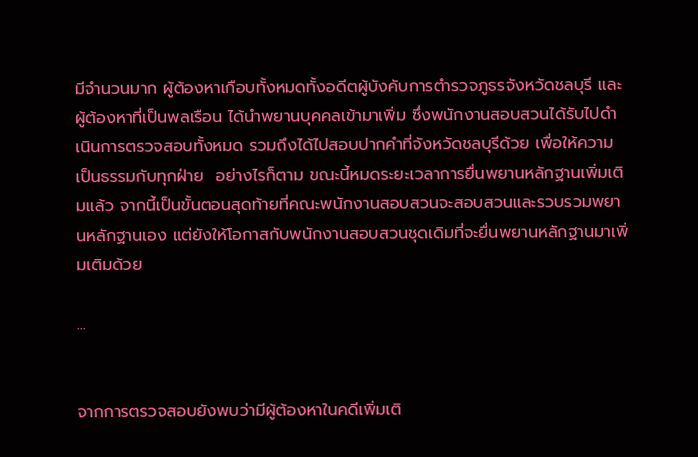มีจำนวนมาก ผู้ต้องหาเกือบทั้งหมดทั้งอดีตผู้บังคับการตำรวจภูธรจังหวัดชลบุรี และผู้ต้องหาที่เป็นพลเรือน ได้นำพยานบุคคลเข้ามาเพิ่ม ซึ่งพนักงานสอบสวนได้รับไปดำเนินการตรวจสอบทั้งหมด รวมถึงได้ไปสอบปากคำที่จังหวัดชลบุรีด้วย เพื่อให้ความเป็นธรรมกับทุกฝ่าย  อย่างไรก็ตาม ขณะนี้หมดระยะเวลาการยื่นพยานหลักฐานเพิ่มเติมแล้ว จากนี้เป็นขั้นตอนสุดท้ายที่คณะพนักงานสอบสวนจะสอบสวนและรวบรวมพยานหลักฐานเอง แต่ยังให้โอกาสกับพนักงานสอบสวนชุดเดิมที่จะยื่นพยานหลักฐานมาเพิ่มเติมด้วย

...


จากการตรวจสอบยังพบว่ามีผู้ต้องหาในคดีเพิ่มเติ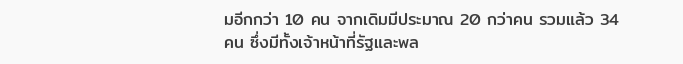มอีกกว่า 10 คน จากเดิมมีประมาณ 20 กว่าคน รวมแล้ว 34 คน ซึ่งมีทั้งเจ้าหน้าที่รัฐและพล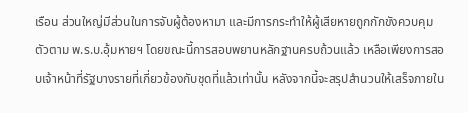เรือน ส่วนใหญ่มีส่วนในการจับผู้ต้องหามา และมีการกระทำให้ผู้เสียหายถูกกักขังควบคุมตัวตาม พ.ร.บ.อุ้มหายฯ โดยขณะนี้การสอบพยานหลักฐานครบถ้วนแล้ว เหลือเพียงการสอบเจ้าหน้าที่รัฐบางรายที่เกี่ยวข้องกับชุดที่แล้วเท่านั้น หลังจากนี้จะสรุปสำนวนให้เสร็จภายใน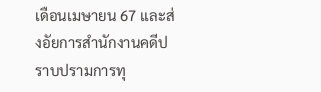เดือนเมษายน 67 และส่งอัยการสำนักงานคดีปราบปรามการทุ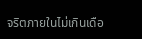จริตภายในไม่เกินเดือ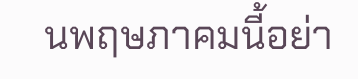นพฤษภาคมนี้อย่า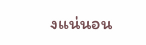งแน่นอน